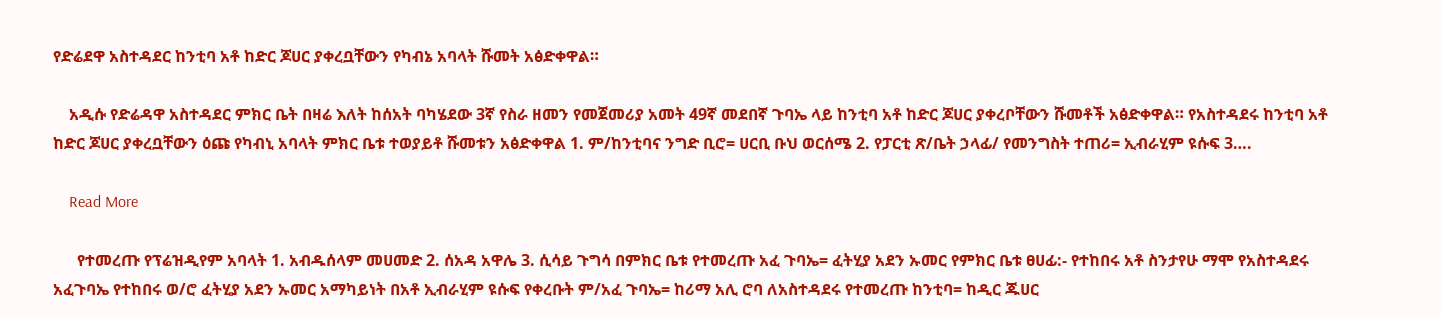የድሬደዋ አስተዳደር ከንቲባ አቶ ከድር ጆሀር ያቀረቧቸውን የካብኔ አባላት ሹመት አፅድቀዋል።

    አዲሱ የድሬዳዋ አስተዳደር ምክር ቤት በዛሬ እለት ከሰአት ባካሄደው 3ኛ የስራ ዘመን የመጀመሪያ አመት 49ኛ መደበኛ ጉባኤ ላይ ከንቲባ አቶ ከድር ጆሀር ያቀረቦቸውን ሹመቶች አፅድቀዋል። የአስተዳደሩ ከንቲባ አቶ ከድር ጆሀር ያቀረቧቸውን ዕጩ የካብኒ አባላት ምክር ቤቱ ተወያይቶ ሹመቱን አፅድቀዋል 1. ም/ከንቲባና ንግድ ቢሮ= ሀርቢ ቡህ ወርሰሜ 2. የፓርቲ ጽ/ቤት ኃላፊ/ የመንግስት ተጠሪ= ኢብራሂም ዩሱፍ 3….

    Read More

      የተመረጡ የፕሬዝዲየም አባላት 1. አብዱሰላም መሀመድ 2. ሰአዳ አዋሌ 3. ሲሳይ ጉግሳ በምክር ቤቱ የተመረጡ አፈ ጉባኤ= ፈትሂያ አደን ኡመር የምክር ቤቱ ፀሀፊ:- የተከበሩ አቶ ስንታየሁ ማሞ የአስተዳደሩ አፈጉባኤ የተከበሩ ወ/ሮ ፈትሂያ አደን ኡመር አማካይነት በአቶ ኢብራሂም ዩሱፍ የቀረቡት ም/አፈ ጉባኤ= ከሪማ አሊ ሮባ ለአስተዳደሩ የተመረጡ ከንቲባ= ከዲር ጁሀር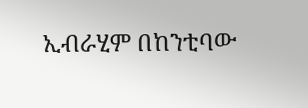ኢብራሂም በከንቲባው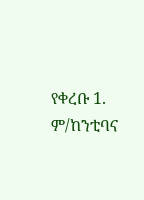የቀረቡ 1. ም/ከንቲባና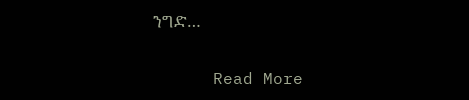ንግድ…

      Read More